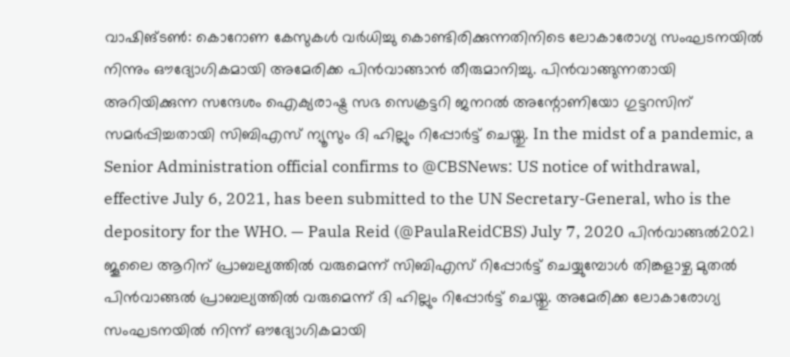വാഷിങ്ടൺ: കൊറോണ കേസുകൾ വർധിച്ചു കൊണ്ടിരിക്കുന്നതിനിടെ ലോകാരോഗ്യ സംഘടനയിൽ നിന്നും ഔദ്യോഗികമായി അമേരിക്ക പിൻവാങ്ങാൻ തീരുമാനിച്ചു. പിൻവാങ്ങുന്നതായി അറിയിക്കുന്ന സന്ദേശം ഐക്യരാഷ്ട്ര സഭ സെക്രട്ടറി ജനറൽ അന്റോണിയോ ഗുട്ടറസിന് സമർപ്പിച്ചതായി സിബിഎസ് ന്യൂസും ദി ഹില്ലും റിപ്പോർട്ട് ചെയ്തു. In the midst of a pandemic, a Senior Administration official confirms to @CBSNews: US notice of withdrawal, effective July 6, 2021, has been submitted to the UN Secretary-General, who is the depository for the WHO. — Paula Reid (@PaulaReidCBS) July 7, 2020 പിൻവാങ്ങൽ2021 ജൂലൈ ആറിന് പ്രാബല്യത്തിൽ വരുമെന്ന് സിബിഎസ് റിപ്പോർട്ട് ചെയ്യുമ്പോൾ തിങ്കളാഴ്ച മുതൽ പിൻവാങ്ങൽ പ്രാബല്യത്തിൽ വരുമെന്ന് ദി ഹില്ലും റിപ്പോർട്ട് ചെയ്തു. അമേരിക്ക ലോകാരോഗ്യ സംഘടനയിൽ നിന്ന് ഔദ്യോഗികമായി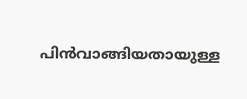പിൻവാങ്ങിയതായുള്ള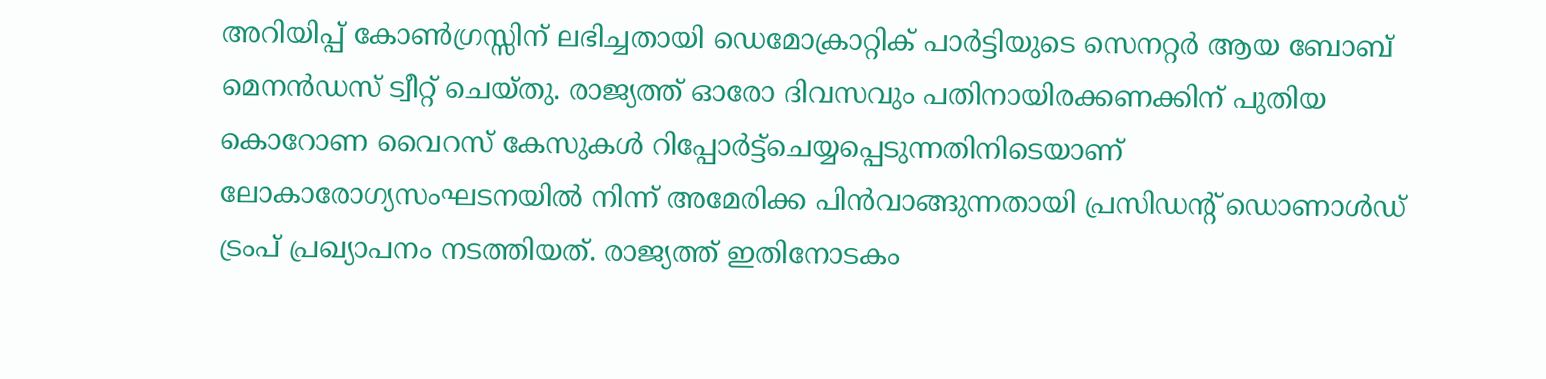അറിയിപ്പ് കോൺഗ്രസ്സിന് ലഭിച്ചതായി ഡെമോക്രാറ്റിക് പാർട്ടിയുടെ സെനറ്റർ ആയ ബോബ് മെനൻഡസ് ട്വീറ്റ് ചെയ്തു. രാജ്യത്ത് ഓരോ ദിവസവും പതിനായിരക്കണക്കിന് പുതിയ കൊറോണ വൈറസ് കേസുകൾ റിപ്പോർട്ട്ചെയ്യപ്പെടുന്നതിനിടെയാണ് ലോകാരോഗ്യസംഘടനയിൽ നിന്ന് അമേരിക്ക പിൻവാങ്ങുന്നതായി പ്രസിഡന്റ് ഡൊണാൾഡ് ട്രംപ് പ്രഖ്യാപനം നടത്തിയത്. രാജ്യത്ത് ഇതിനോടകം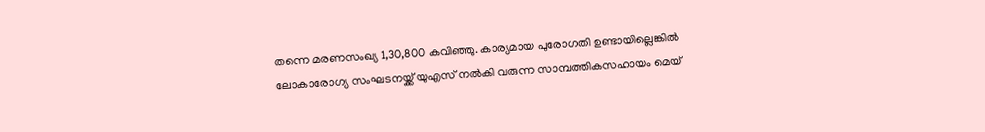തന്നെ മരണസംഖ്യ 1,30,800 കവിഞ്ഞു. കാര്യമായ പുരോഗതി ഉണ്ടായില്ലെങ്കിൽ ലോകാരോഗ്യ സംഘടനയ്ക്ക് യുഎസ് നൽകി വരുന്ന സാമ്പത്തികസഹായം മെയ്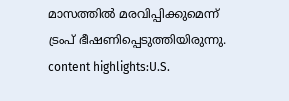മാസത്തിൽ മരവിപ്പിക്കുമെന്ന് ട്രംപ് ഭീഷണിപ്പെടുത്തിയിരുന്നു. content highlights:U.S.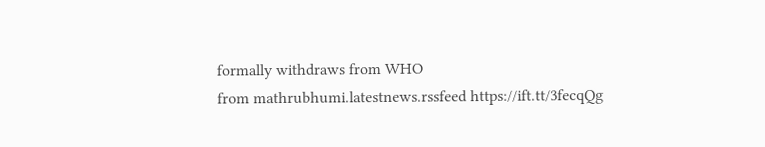formally withdraws from WHO
from mathrubhumi.latestnews.rssfeed https://ift.tt/3fecqQg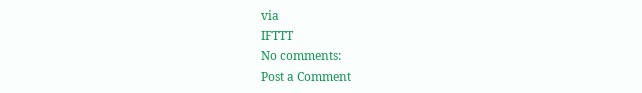via
IFTTT
No comments:
Post a Comment